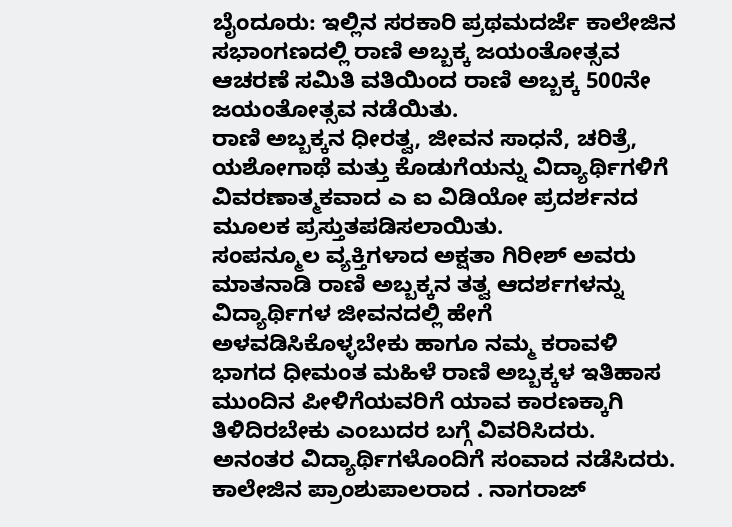ಬೈಂದೂರು: ಇಲ್ಲಿನ ಸರಕಾರಿ ಪ್ರಥಮದರ್ಜೆ ಕಾಲೇಜಿನ ಸಭಾಂಗಣದಲ್ಲಿ ರಾಣಿ ಅಬ್ಬಕ್ಕ ಜಯಂತೋತ್ಸವ ಆಚರಣೆ ಸಮಿತಿ ವತಿಯಿಂದ ರಾಣಿ ಅಬ್ಬಕ್ಕ 500ನೇ ಜಯಂತೋತ್ಸವ ನಡೆಯಿತು.
ರಾಣಿ ಅಬ್ಬಕ್ಕನ ಧೀರತ್ವ, ಜೀವನ ಸಾಧನೆ, ಚರಿತ್ರೆ, ಯಶೋಗಾಥೆ ಮತ್ತು ಕೊಡುಗೆಯನ್ನು ವಿದ್ಯಾರ್ಥಿಗಳಿಗೆ ವಿವರಣಾತ್ಮಕವಾದ ಎ ಐ ವಿಡಿಯೋ ಪ್ರದರ್ಶನದ ಮೂಲಕ ಪ್ರಸ್ತುತಪಡಿಸಲಾಯಿತು.
ಸಂಪನ್ಮೂಲ ವ್ಯಕ್ತಿಗಳಾದ ಅಕ್ಷತಾ ಗಿರೀಶ್ ಅವರು ಮಾತನಾಡಿ ರಾಣಿ ಅಬ್ಬಕ್ಕನ ತತ್ವ ಆದರ್ಶಗಳನ್ನು ವಿದ್ಯಾರ್ಥಿಗಳ ಜೀವನದಲ್ಲಿ ಹೇಗೆ ಅಳವಡಿಸಿಕೊಳ್ಳಬೇಕು ಹಾಗೂ ನಮ್ಮ ಕರಾವಳಿ ಭಾಗದ ಧೀಮಂತ ಮಹಿಳೆ ರಾಣಿ ಅಬ್ಬಕ್ಕಳ ಇತಿಹಾಸ ಮುಂದಿನ ಪೀಳಿಗೆಯವರಿಗೆ ಯಾವ ಕಾರಣಕ್ಕಾಗಿ ತಿಳಿದಿರಬೇಕು ಎಂಬುದರ ಬಗ್ಗೆ ವಿವರಿಸಿದರು.
ಅನಂತರ ವಿದ್ಯಾರ್ಥಿಗಳೊಂದಿಗೆ ಸಂವಾದ ನಡೆಸಿದರು. ಕಾಲೇಜಿನ ಪ್ರಾಂಶುಪಾಲರಾದ . ನಾಗರಾಜ್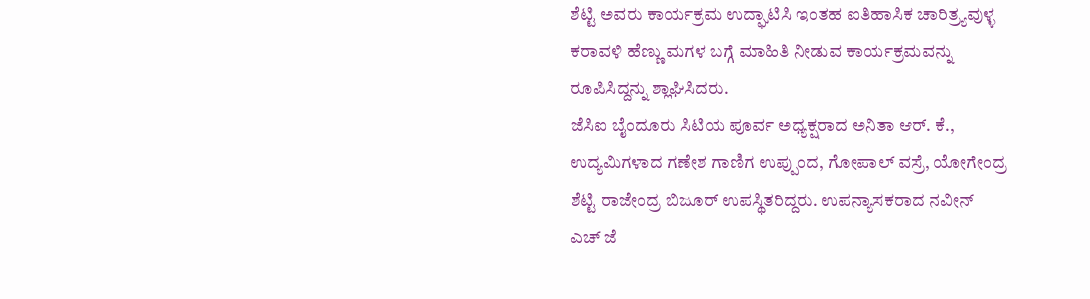ಶೆಟ್ಟಿ ಅವರು ಕಾರ್ಯಕ್ರಮ ಉದ್ಘಾಟಿಸಿ ಇಂತಹ ಐತಿಹಾಸಿಕ ಚಾರಿತ್ರ್ಯವುಳ್ಳ ಕರಾವಳಿ ಹೆಣ್ಣು ಮಗಳ ಬಗ್ಗೆ ಮಾಹಿತಿ ನೀಡುವ ಕಾರ್ಯಕ್ರಮವನ್ನು ರೂಪಿಸಿದ್ದನ್ನು ಶ್ಲಾಘಿಸಿದರು.
ಜೆಸಿಐ ಬೈಂದೂರು ಸಿಟಿಯ ಪೂರ್ವ ಅಧ್ಯಕ್ಷರಾದ ಅನಿತಾ ಆರ್. ಕೆ., ಉದ್ಯಮಿಗಳಾದ ಗಣೇಶ ಗಾಣಿಗ ಉಪ್ಪುಂದ, ಗೋಪಾಲ್ ವಸ್ರೆ, ಯೋಗೇಂದ್ರ ಶೆಟ್ಟಿ ರಾಜೇಂದ್ರ ಬಿಜೂರ್ ಉಪಸ್ಥಿತರಿದ್ದರು. ಉಪನ್ಯಾಸಕರಾದ ನವೀನ್ ಎಚ್ ಜೆ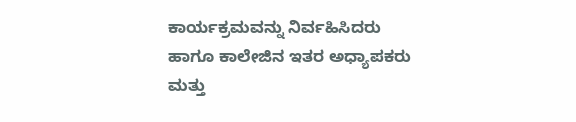ಕಾರ್ಯಕ್ರಮವನ್ನು ನಿರ್ವಹಿಸಿದರು ಹಾಗೂ ಕಾಲೇಜಿನ ಇತರ ಅಧ್ಯಾಪಕರು ಮತ್ತು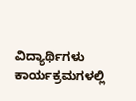ವಿದ್ಯಾರ್ಥಿಗಳು ಕಾರ್ಯಕ್ರಮಗಳಲ್ಲಿ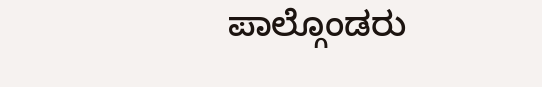ಪಾಲ್ಗೊಂಡರು